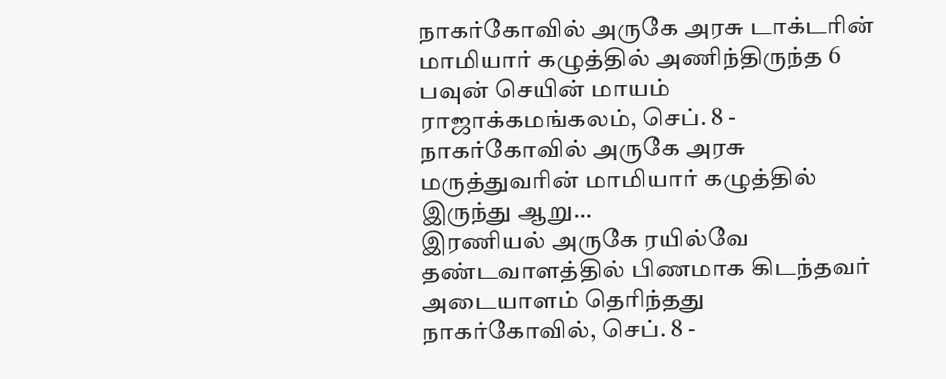நாகர்கோவில் அருகே அரசு டாக்டரின் மாமியார் கழுத்தில் அணிந்திருந்த 6 பவுன் செயின் மாயம்
ராஜாக்கமங்கலம், செப். 8 - நாகர்கோவில் அருகே அரசு மருத்துவரின் மாமியார் கழுத்தில் இருந்து ஆறு…
இரணியல் அருகே ரயில்வே தண்டவாளத்தில் பிணமாக கிடந்தவர் அடையாளம் தெரிந்தது
நாகர்கோவில், செப். 8 -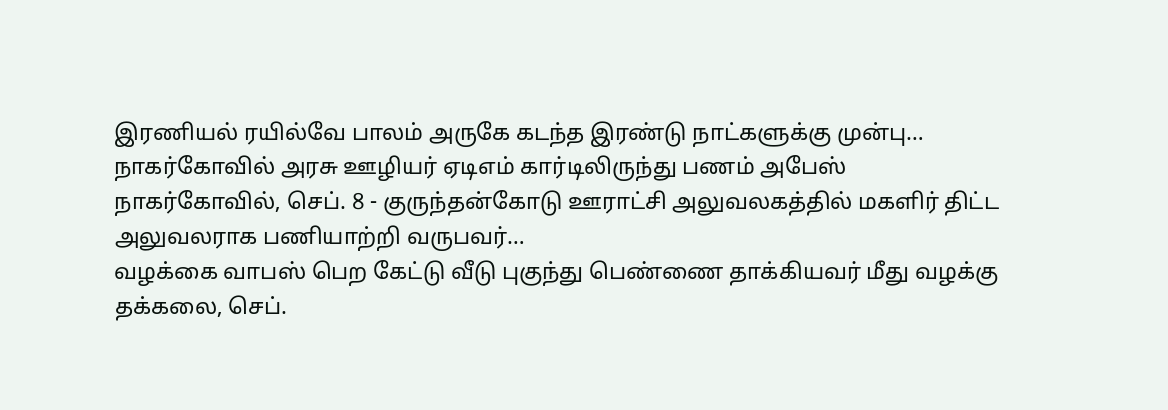இரணியல் ரயில்வே பாலம் அருகே கடந்த இரண்டு நாட்களுக்கு முன்பு…
நாகர்கோவில் அரசு ஊழியர் ஏடிஎம் கார்டிலிருந்து பணம் அபேஸ்
நாகர்கோவில், செப். 8 - குருந்தன்கோடு ஊராட்சி அலுவலகத்தில் மகளிர் திட்ட அலுவலராக பணியாற்றி வருபவர்…
வழக்கை வாபஸ் பெற கேட்டு வீடு புகுந்து பெண்ணை தாக்கியவர் மீது வழக்கு
தக்கலை, செப்.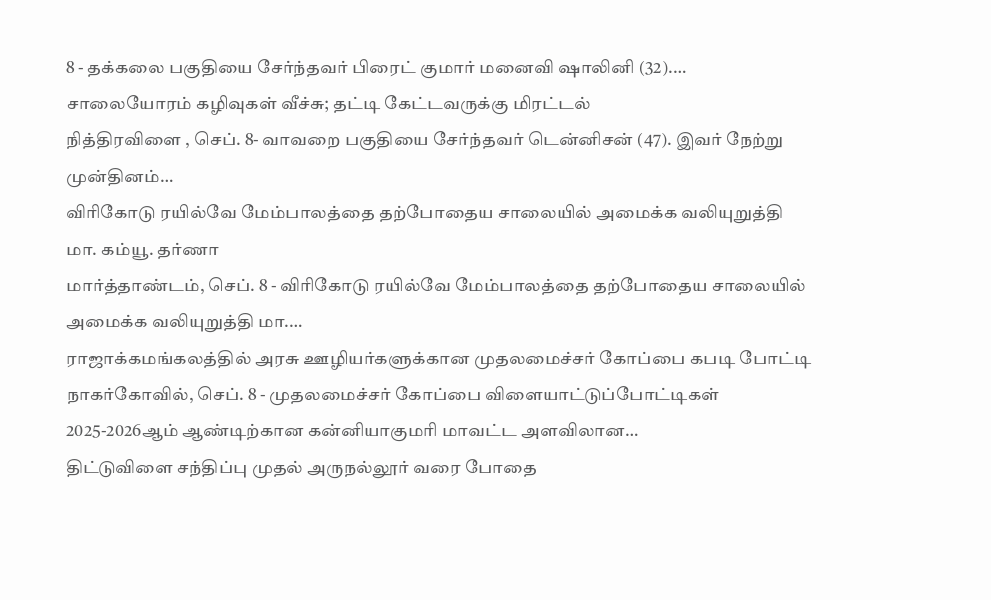8 - தக்கலை பகுதியை சேர்ந்தவர் பிரைட் குமார் மனைவி ஷாலினி (32).…
சாலையோரம் கழிவுகள் வீச்சு; தட்டி கேட்டவருக்கு மிரட்டல்
நித்திரவிளை , செப். 8- வாவறை பகுதியை சேர்ந்தவர் டென்னிசன் (47). இவர் நேற்று முன்தினம்…
விரிகோடு ரயில்வே மேம்பாலத்தை தற்போதைய சாலையில் அமைக்க வலியுறுத்தி மா. கம்யூ. தர்ணா
மார்த்தாண்டம், செப். 8 - விரிகோடு ரயில்வே மேம்பாலத்தை தற்போதைய சாலையில் அமைக்க வலியுறுத்தி மா.…
ராஜாக்கமங்கலத்தில் அரசு ஊழியர்களுக்கான முதலமைச்சர் கோப்பை கபடி போட்டி
நாகர்கோவில், செப். 8 - முதலமைச்சர் கோப்பை விளையாட்டுப்போட்டிகள் 2025-2026ஆம் ஆண்டிற்கான கன்னியாகுமரி மாவட்ட அளவிலான…
திட்டுவிளை சந்திப்பு முதல் அருநல்லூர் வரை போதை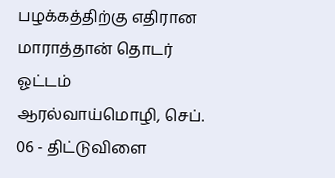பழக்கத்திற்கு எதிரான மாராத்தான் தொடர் ஓட்டம்
ஆரல்வாய்மொழி, செப். 06 - திட்டுவிளை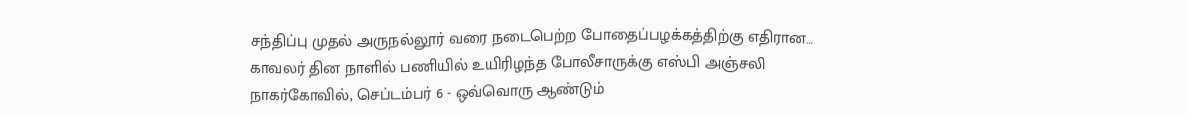சந்திப்பு முதல் அருநல்லூர் வரை நடைபெற்ற போதைப்பழக்கத்திற்கு எதிரான…
காவலர் தின நாளில் பணியில் உயிரிழந்த போலீசாருக்கு எஸ்பி அஞ்சலி
நாகர்கோவில், செப்டம்பர் 6 - ஒவ்வொரு ஆண்டும்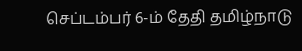செப்டம்பர் 6-ம் தேதி தமிழ்நாடு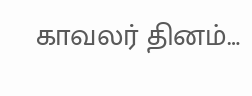காவலர் தினம்…